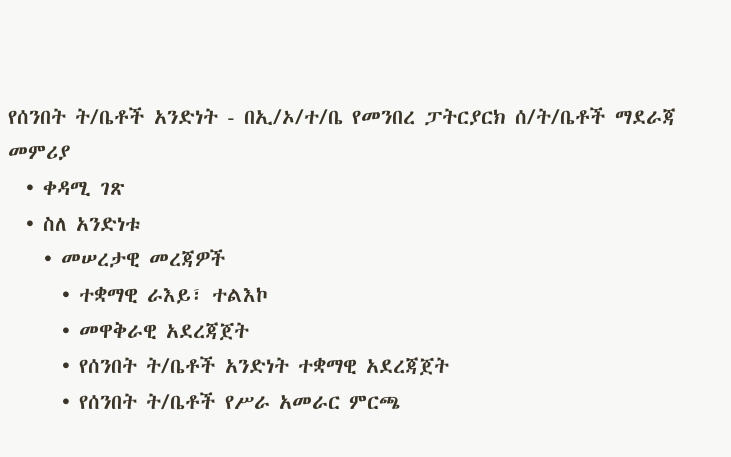የሰንበት ት/ቤቶች አንድነት - በኢ/ኦ/ተ/ቤ የመንበረ ፓትርያርክ ሰ/ት/ቤቶች ማደራጃ መምሪያ
  • ቀዳሚ ገጽ
  • ስለ አንድነቱ
    • መሠረታዊ መረጃዎች
      • ተቋማዊ ራእይ፣ ተልእኮ
      • መዋቅራዊ አደረጃጀት
      • የሰንበት ት/ቤቶች አንድነት ተቋማዊ አደረጃጀት
      • የሰንበት ት/ቤቶች የሥራ አመራር ምርጫ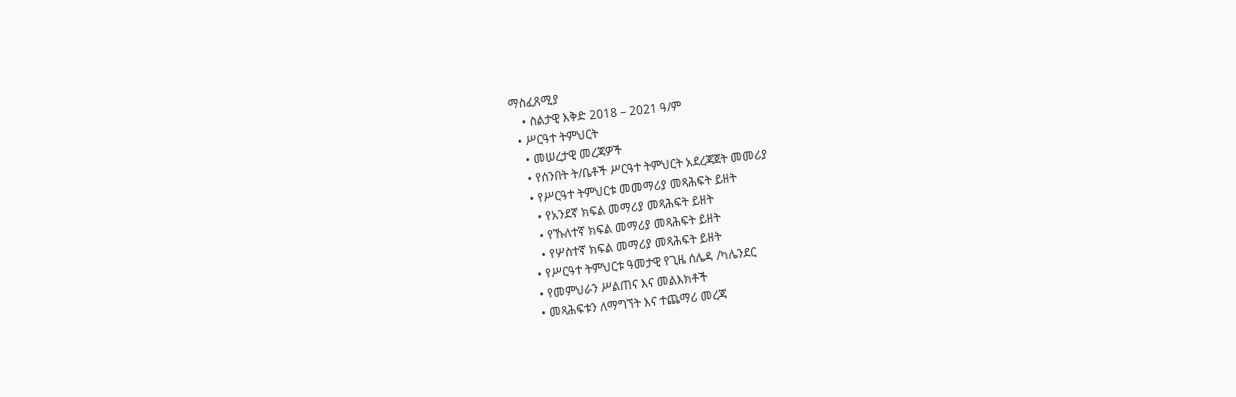ማስፈጸሚያ
    • ስልታዊ እቅድ 2018 – 2021 ዓ/ም
  • ሥርዓተ ትምህርት
    • መሠረታዊ መረጃዎች
    • የሰንበት ት/ቤቶች ሥርዓተ ትምህርት አደረጃጀት መመሪያ
    • የሥርዓተ ትምህርቱ መመማሪያ መጻሕፍት ይዘት
      • የአንደኛ ክፍል መማሪያ መጻሕፍት ይዘት
      • የኹለተኛ ክፍል መማሪያ መጻሕፍት ይዘት
      • የሦስተኛ ክፍል መማሪያ መጻሕፍት ይዘት
    • የሥርዓተ ትምህርቱ ዓመታዊ የጊዜ ሰሌዳ /ካሌንደር
    • የመምህራን ሥልጠና እና መልእክቶች
    • መጻሕፍቱን ለማግኘት እና ተጨማሪ መረጃ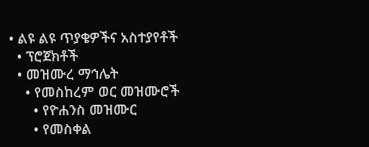• ልዩ ልዩ ጥያቄዎችና አስተያየቶች
  • ፕሮጀክቶች
  • መዝሙረ ማኅሌት
    • የመስከረም ወር መዝሙሮች
      • የዮሐንስ መዝሙር
      • የመስቀል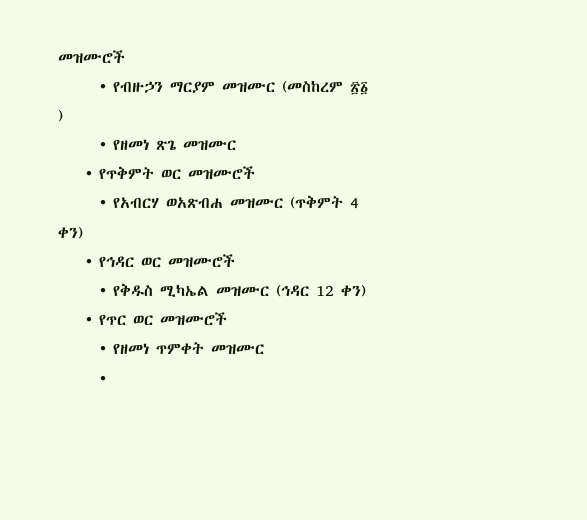መዝሙሮች
      • የብዙኃን ማርያም መዝሙር (መስከረም ፳፩ )
      • የዘመነ ጽጌ መዝሙር
    • የጥቅምት ወር መዝሙሮች
      • የአብርሃ ወአጽብሐ መዝሙር (ጥቅምት 4 ቀን)
    • የኅዳር ወር መዝሙሮች
      • የቅዱስ ሚካኤል መዝሙር (ኅዳር 12 ቀን)
    • የጥር ወር መዝሙሮች
      • የዘመነ ጥምቀት መዝሙር
      •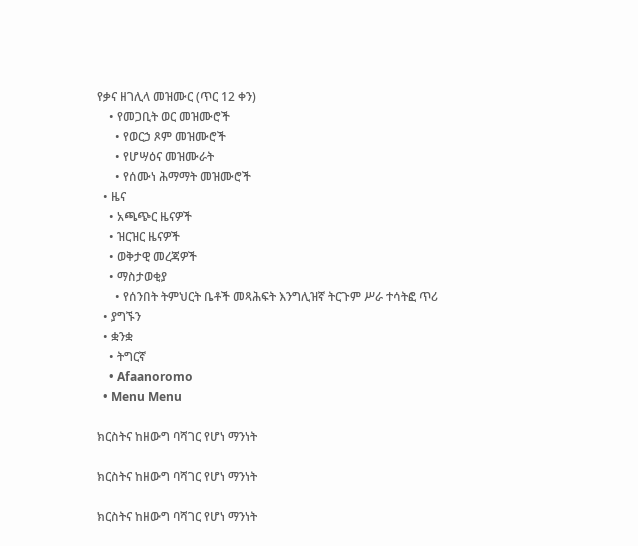የቃና ዘገሊላ መዝሙር (ጥር 12 ቀን)
    • የመጋቢት ወር መዝሙሮች
      • የወርኃ ጾም መዝሙሮች
      • የሆሣዕና መዝሙራት
      • የሰሙነ ሕማማት መዝሙሮች
  • ዜና
    • አጫጭር ዜናዎች
    • ዝርዝር ዜናዎች
    • ወቅታዊ መረጃዎች
    • ማስታወቂያ
      • የሰንበት ትምህርት ቤቶች መጻሕፍት እንግሊዝኛ ትርጉም ሥራ ተሳትፎ ጥሪ
  • ያግኙን
  • ቋንቋ
    • ትግርኛ
    • Afaanoromo
  • Menu Menu

ክርስትና ከዘውግ ባሻገር የሆነ ማንነት

ክርስትና ከዘውግ ባሻገር የሆነ ማንነት

ክርስትና ከዘውግ ባሻገር የሆነ ማንነት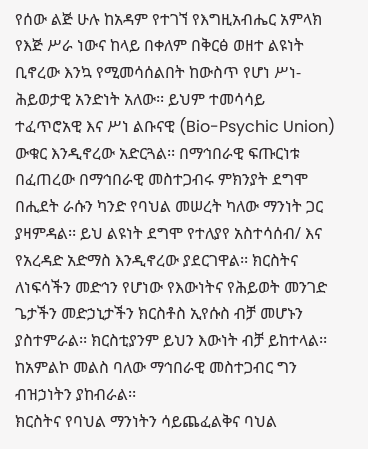የሰው ልጅ ሁሉ ከአዳም የተገኘ የእግዚአብሔር አምላክ የእጅ ሥራ ነውና ከላይ በቀለም በቅርፅ ወዘተ ልዩነት ቢኖረው እንኳ የሚመሳሰልበት ከውስጥ የሆነ ሥነ-ሕይወታዊ አንድነት አለው፡፡ ይህም ተመሳሳይ ተፈጥሮአዊ እና ሥነ ልቡናዊ (Bio-Psychic Union) ውቁር እንዲኖረው አድርጓል፡፡ በማኅበራዊ ፍጡርነቱ በፈጠረው በማኅበራዊ መስተጋብሩ ምክንያት ደግሞ በሒደት ራሱን ካንድ የባህል መሠረት ካለው ማንነት ጋር ያዛምዳል፡፡ ይህ ልዩነት ደግሞ የተለያየ አስተሳሰብ/ እና የአረዳድ አድማስ እንዲኖረው ያደርገዋል፡፡ ክርስትና ለነፍሳችን መድኅን የሆነው የእውነትና የሕይወት መንገድ ጌታችን መድኃኒታችን ክርስቶስ ኢየሱስ ብቻ መሆኑን ያስተምራል፡፡ ክርስቲያንም ይህን እውነት ብቻ ይከተላል፡፡ ከአምልኮ መልስ ባለው ማኅበራዊ መስተጋብር ግን ብዝኃነትን ያከብራል፡፡
ክርስትና የባህል ማንነትን ሳይጨፈልቅና ባህል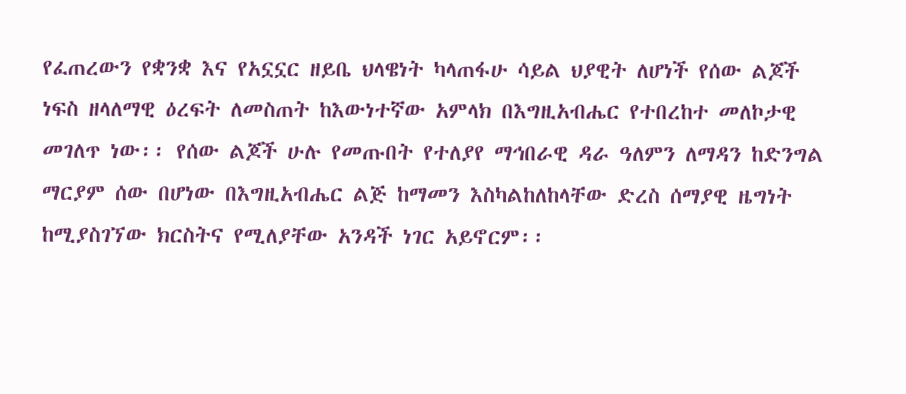የፈጠረውን የቋንቋ እና የአኗኗር ዘይቤ ህላዌነት ካላጠፋሁ ሳይል ህያዊት ለሆነች የሰው ልጆች ነፍስ ዘላለማዊ ዕረፍት ለመስጠት ከእውነተኛው አምላክ በእግዚአብሔር የተበረከተ መለኮታዊ መገለጥ ነው፡፡ የሰው ልጆች ሁሉ የመጡበት የተለያየ ማኅበራዊ ዳራ ዓለምን ለማዳን ከድንግል ማርያም ሰው በሆነው በእግዚአብሔር ልጅ ከማመን እስካልከለከላቸው ድረስ ሰማያዊ ዜግነት ከሚያስገኘው ክርስትና የሚለያቸው አንዳች ነገር አይኖርም፡፡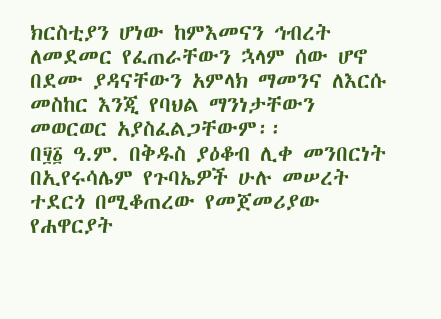ክርስቲያን ሆነው ከምእመናን ኅብረት ለመደመር የፈጠራቸውን ኋላም ሰው ሆኖ በደሙ ያዳናቸውን አምላክ ማመንና ለእርሱ መስከር እንጂ የባህል ማንነታቸውን መወርወር አያስፈልጋቸውም፡፡
በ፶፩ ዓ.ም. በቅዱስ ያዕቆብ ሊቀ መንበርነት በኢየሩሳሌም የጉባኤዎች ሁሉ መሠረት ተደርጎ በሚቆጠረው የመጀመሪያው የሐዋርያት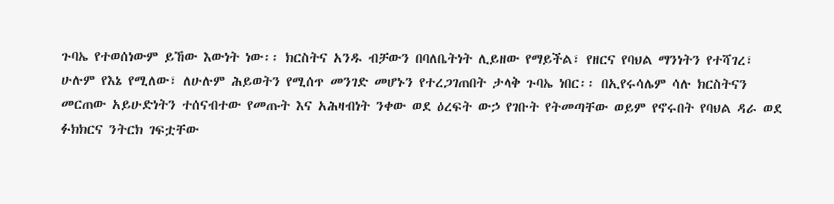ጉባኤ የተወሰነውም ይኸው እውነት ነው፡፡ ክርስትና አንዱ ብቻውን በባለቤትነት ሊይዘው የማይችል፣ የዘርና የባህል ማንነትን የተሻገረ፣ ሁሉም የእኔ የሚለው፣ ለሁሉም ሕይወትን የሚሰጥ መንገድ መሆኑን የተረጋገጠበት ታላቅ ጉባኤ ነበር፡፡ በኢየሩሳሌም ሳሉ ክርስትናን መርጠው አይሁድነትን ተሰናብተው የመጡት እና አሕዛብነት ንቀው ወደ ዕረፍት ውኃ የገቡት የትመጣቸው ወይም የኖሩበት የባህል ዳራ ወደ ፉክክርና ንትርክ ገፍቷቸው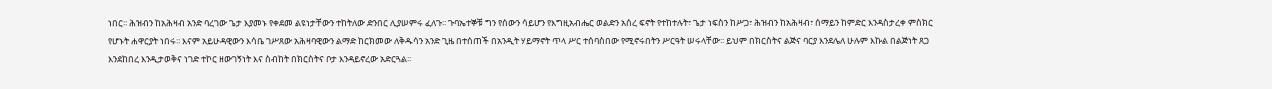ነበር፡፡ ሕዝብን ከአሕዛብ አንድ ባረገው ጌታ እያመኑ የቀደመ ልዩነታቸውን ተከትለው ድንበር ሊያሠምሩ ፈለጉ፡፡ ጉባኤተኞቹ ግን የሰውን ሳይሆን የእግዚአብሔር ወልድን አሰረ ፍኖት የተከተሉት፣ ጌታ ነፍስን ከሥጋ፣ ሕዝብን ከአሕዛብ፣ ሰማይን ከምድር እንዳስታረቀ ምስክር የሆኑት ሐዋርያት ነበሩ፡፡ እናም አይሁዳዊውን እሳቤ ገሥጸው አሕዛባዊውን ልማድ ከርክመው ለቅዱሳን አንድ ጊዜ በተሰጠች በአንዲት ሃይማኖት ጥላ ሥር ተሰባስበው የሚኖሩበትን ሥርዓት ሠሩላቸው፡፡ ይህም በክርስትና ልጅና ባርያ እንደሌለ ሁሉም እኩል በልጅነት ጸጋ እንደከበረ እንዲታወቅና ነገድ ተኮር ዘውገኝነት እና ስብከት በክርስትና ቦታ እንዳይኖረው አድርጓል፡፡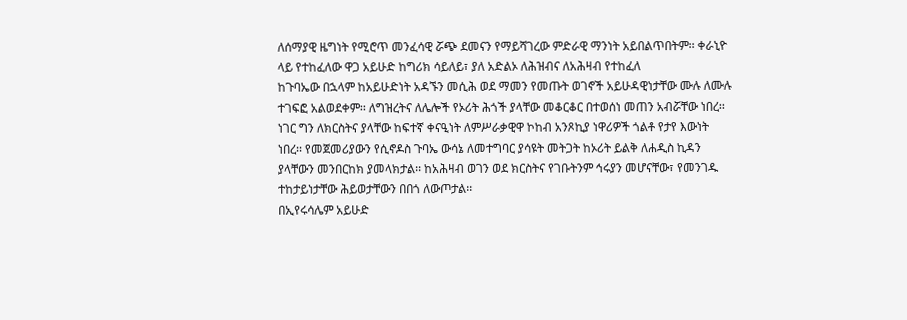ለሰማያዊ ዜግነት የሚሮጥ መንፈሳዊ ሯጭ ደመናን የማይሻገረው ምድራዊ ማንነት አይበልጥበትም፡፡ ቀራኒዮ ላይ የተከፈለው ዋጋ አይሁድ ከግሪክ ሳይለይ፣ ያለ አድልኦ ለሕዝብና ለአሕዛብ የተከፈለ
ከጉባኤው በኋላም ከአይሁድነት አዳኙን መሲሕ ወደ ማመን የመጡት ወገኖች አይሁዳዊነታቸው ሙሉ ለሙሉ ተገፍፎ አልወደቀም፡፡ ለግዝረትና ለሌሎች የኦሪት ሕጎች ያላቸው መቆርቆር በተወሰነ መጠን አብሯቸው ነበረ፡፡ ነገር ግን ለክርስትና ያላቸው ከፍተኛ ቀናዒነት ለምሥራቃዊዋ ኮከብ አንጾኪያ ነዋሪዎች ጎልቶ የታየ እውነት ነበረ፡፡ የመጀመሪያውን የሲኖዶስ ጉባኤ ውሳኔ ለመተግባር ያሳዩት መትጋት ከኦሪት ይልቅ ለሐዲስ ኪዳን ያላቸውን መንበርከክ ያመላክታል፡፡ ከአሕዛብ ወገን ወደ ክርስትና የገቡትንም ኅሩያን መሆናቸው፣ የመንገዱ ተከታይነታቸው ሕይወታቸውን በበጎ ለውጦታል፡፡
በኢየሩሳሌም አይሁድ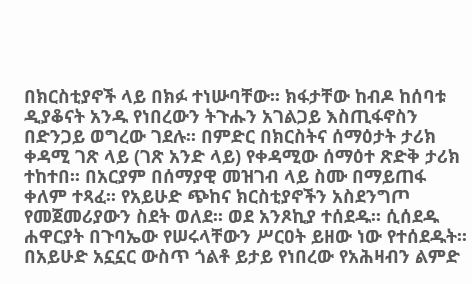በክርስቲያኖች ላይ በክፉ ተነሡባቸው፡፡ ክፋታቸው ከብዶ ከሰባቱ ዲያቆናት አንዱ የነበረውን ትጉሑን አገልጋይ እስጢፋኖስን በድንጋይ ወግረው ገደሉ፡፡ በምድር በክርስትና ሰማዕታት ታሪክ ቀዳሚ ገጽ ላይ (ገጽ አንድ ላይ) የቀዳሚው ሰማዕተ ጽድቅ ታሪክ ተከተበ፡፡ በአርያም በሰማያዊ መዝገብ ላይ ስሙ በማይጠፋ ቀለም ተጻፈ፡፡ የአይሁድ ጭከና ክርስቲያኖችን አስደንግጦ የመጀመሪያውን ስደት ወለደ፡፡ ወደ አንጾኪያ ተሰደዱ፡፡ ሲሰደዱ ሐዋርያት በጉባኤው የሠሩላቸውን ሥርዐት ይዘው ነው የተሰደዱት፡፡
በአይሁድ አኗኗር ውስጥ ጎልቶ ይታይ የነበረው የአሕዛብን ልምድ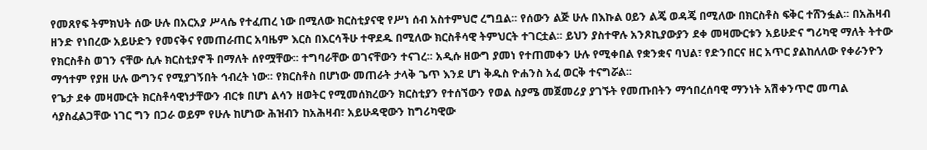የመጸየፍ ትምክህት ሰው ሁሉ በአርአያ ሥላሴ የተፈጠረ ነው በሚለው ክርስቲያናዊ የሥነ ሰብ አስተምህሮ ረግቧል፡፡ የሰውን ልጅ ሁሉ በእኩል ዐይን ልጄ ወዳጄ በሚለው በክርስቶስ ፍቅር ተሸንፏል፡፡ በአሕዛብ ዘንድ የነበረው አይሁድን የመናቅና የመጠራጠር አባዜም እርስ በእርሳችሁ ተዋደዱ በሚለው ክርስቶሳዊ ትምህርት ተገርቷል፡፡ ይህን ያስተዋሉ አንጾኪያውያን ደቀ መዛሙርቱን አይሁድና ግሪካዊ ማለት ትተው የክርስቶስ ወገን ናቸው ሲሉ ክርስቲያኖች በማለት ሰየሟቸው፡፡ ተግባራቸው ወገናቸውን ተናገረ፡፡ አዲሱ ዘውግ ያመነ የተጠመቀን ሁሉ የሚቀበል የቋንቋና ባህል፣ የድንበርና ዘር አጥር ያልከለለው የቀራንዮን ማኅተም የያዘ ሁሉ ውግንና የሚያገኝበት ኅብረት ነው፡፡ የክርስቶስ በሆነው መጠራት ታላቅ ጌጥ እንደ ሆነ ቅዱስ ዮሐንስ አፈ ወርቅ ተናግሯል፡፡
የጌታ ደቀ መዛሙርት ክርስቶሳዊነታቸውን ብርቱ በሆነ ልሳን ዘወትር የሚመሰክረውን ክርስቲያን የተሰኘውን የወል ስያሜ መጀመሪያ ያገኙት የመጡበትን ማኅበረሰባዊ ማንነት አሽቀንጥሮ መጣል ሳያስፈልጋቸው ነገር ግን በጋራ ወይም የሁሉ ከሆነው ሕዝብን ከአሕዛብ፣ አይሁዳዊውን ከግሪካዊው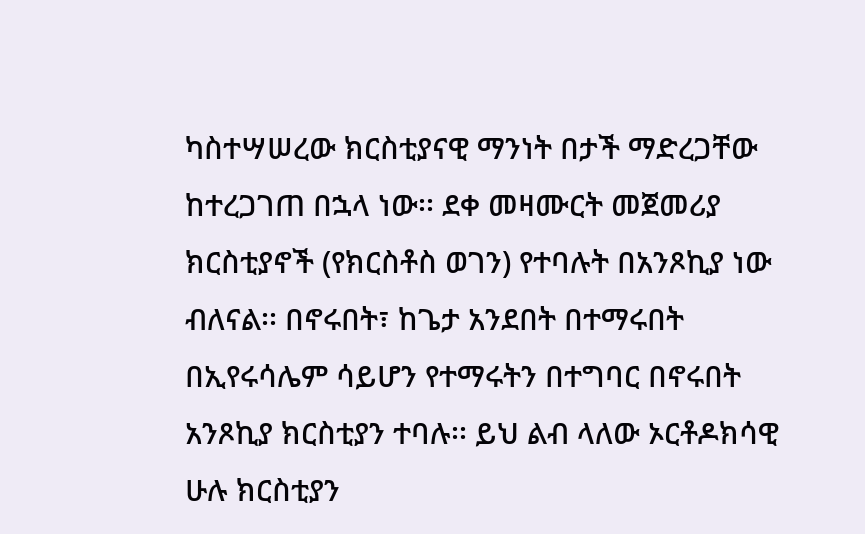ካስተሣሠረው ክርስቲያናዊ ማንነት በታች ማድረጋቸው ከተረጋገጠ በኋላ ነው፡፡ ደቀ መዛሙርት መጀመሪያ ክርስቲያኖች (የክርስቶስ ወገን) የተባሉት በአንጾኪያ ነው ብለናል፡፡ በኖሩበት፣ ከጌታ አንደበት በተማሩበት በኢየሩሳሌም ሳይሆን የተማሩትን በተግባር በኖሩበት አንጾኪያ ክርስቲያን ተባሉ፡፡ ይህ ልብ ላለው ኦርቶዶክሳዊ ሁሉ ክርስቲያን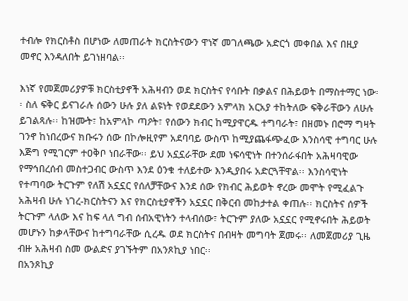ተብሎ የክርስቶስ በሆነው ለመጠራት ክርስትናውን ዋነኛ መገለጫው አድርጎ መቀበል እና በዚያ መኖር እንዳለበት ይገነዘባል፡፡

እነኛ የመጀመሪያዎቹ ክርስቲያኖች አሕዛብን ወደ ክርስትና የሳቡት በቃልና በሕይወት በማስተማር ነው፡፡ ስለ ፍቅር ይናገራሉ ሰውን ሁሉ ያለ ልዩነት የወደደውን አምላክ አርአያ ተከትለው ፍቅራቸውን ለሁሉ ይገልጻሉ፡፡ ከዝሙት፣ ከአምላኮ ጣዖት፣ የሰውን ክብር ከሚያዋርዱ ተግባራት፣ በዘመኑ በሮማ ግዛት ገንኖ ከነበረውና ክቡሩን ሰው በኮሎዚየም አደባባይ ውስጥ ከሚያጨፋጭፈው እንስሳዊ ተግባር ሁሉ እጅግ የሚገርም ተዐቅቦ ነበራቸው፡፡ ይህ አኗኗራቸው ደመ ነፍሳዊነት በተንሰራፋበት አሕዛባዊው የማኅበረሰብ መስተጋብር ውስጥ እንደ ዕንቁ ተለይተው እንዲያበሩ አድርጓቸዋል፡፡ እንስሳዊነት የተጣባው ትርጉም የለሽ አኗኗር የሰለቻቸውና እንደ ሰው የክብር ሕይወት ኖረው መሞት የሚፈልጉ አሕዛብ ሁሉ ነገረ-ክርስትናን እና የክርስቲያኖችን አኗኗር በቅርብ መከታተል ቀጠሉ፡፡ ክርስትና ሰዎች ትርጉም ላለው እና ከፍ ላለ ግብ ሰብአዊነትን ተላብሰው፣ ትርጉም ያለው አኗኗር የሚኖሩበት ሕይወት መሆኑን ከቃላቸውና ከተግባራቸው ሲረዱ ወደ ክርስትና በብዛት መግባት ጀመሩ፡፡ ለመጀመሪያ ጊዜ ብዙ አሕዛብ ስመ ውልድና ያገኙትም በአንጾኪያ ነበር፡፡
በአንጾኪያ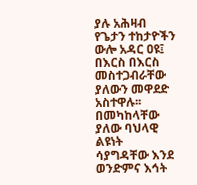ያሉ አሕዛብ የጌታን ተከታዮችን ውሎ አዳር ዐዩ፤ በእርስ በእርስ መስተጋብራቸው ያለውን መዋደድ አስተዋሉ፡፡ በመካከላቸው ያለው ባህላዊ ልዩነት ሳያግዳቸው እንደ ወንድምና እኅት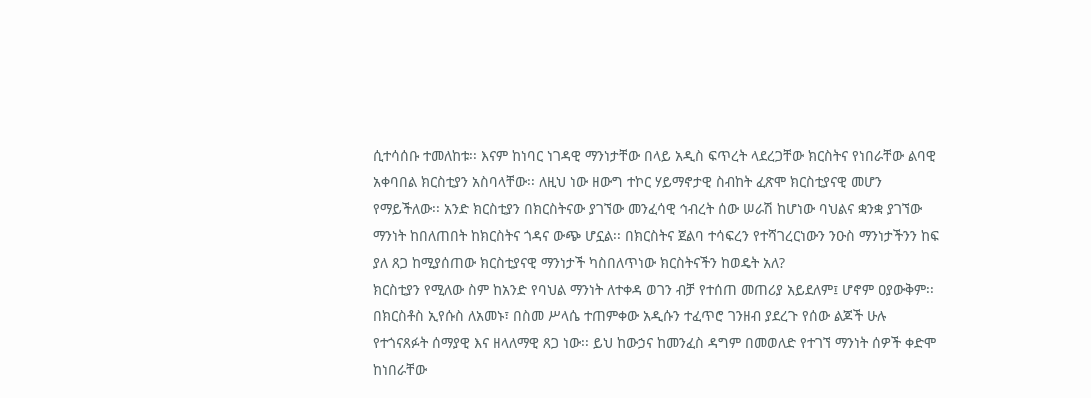ሲተሳሰቡ ተመለከቱ፡፡ እናም ከነባር ነገዳዊ ማንነታቸው በላይ አዲስ ፍጥረት ላደረጋቸው ክርስትና የነበራቸው ልባዊ አቀባበል ክርስቲያን አስባላቸው፡፡ ለዚህ ነው ዘውግ ተኮር ሃይማኖታዊ ስብከት ፈጽሞ ክርስቲያናዊ መሆን የማይችለው፡፡ አንድ ክርስቲያን በክርስትናው ያገኘው መንፈሳዊ ኅብረት ሰው ሠራሽ ከሆነው ባህልና ቋንቋ ያገኘው ማንነት ከበለጠበት ከክርስትና ጎዳና ውጭ ሆኗል፡፡ በክርስትና ጀልባ ተሳፍረን የተሻገረርነውን ንዑስ ማንነታችንን ከፍ ያለ ጸጋ ከሚያሰጠው ክርስቲያናዊ ማንነታች ካስበለጥነው ክርስትናችን ከወዴት አለ?
ክርስቲያን የሚለው ስም ከአንድ የባህል ማንነት ለተቀዳ ወገን ብቻ የተሰጠ መጠሪያ አይደለም፤ ሆኖም ዐያውቅም፡፡ በክርስቶስ ኢየሱስ ለአመኑ፣ በስመ ሥላሴ ተጠምቀው አዲሱን ተፈጥሮ ገንዘብ ያደረጉ የሰው ልጆች ሁሉ የተጎናጸፉት ሰማያዊ እና ዘላለማዊ ጸጋ ነው፡፡ ይህ ከውኃና ከመንፈስ ዳግም በመወለድ የተገኘ ማንነት ሰዎች ቀድሞ ከነበራቸው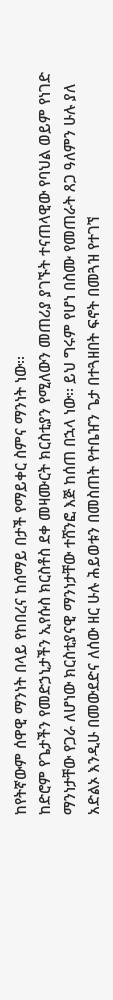ከየትኛውም ሰዋዊ ማንነት በላይ የከበረና ከሰማይ በታች የማይቀር ስምና ማንነት ነው፡፡
ከድሮም የጌታችን የመድኃኒታችን ኢየሱስ ክርስቶስ ደቀ መዛሙርት ክርስቲያን የሚለውን መጠሪያ ያገኙት ተናጠላዊው የባህል ወይም የነገድ ማንነታቸው የጋራ ለሆነው ክርስቲያናዊ ማንነታቸው ተሸንፎ እጅ ከሰጠ በኋላ ነው፡፡ ይህ ግሩም የሆነ በስሙ የመጠራት ጸጋ ዓለምን ሁሉ ያለ አድልኦ እንዲሁ በመውደድና ለሰው ዘር ሁሉ ሕይወቱን በመስጠት የተቤዠን ጌታ በተጓዘበት ፍኖት በመጓዝ የተገኘ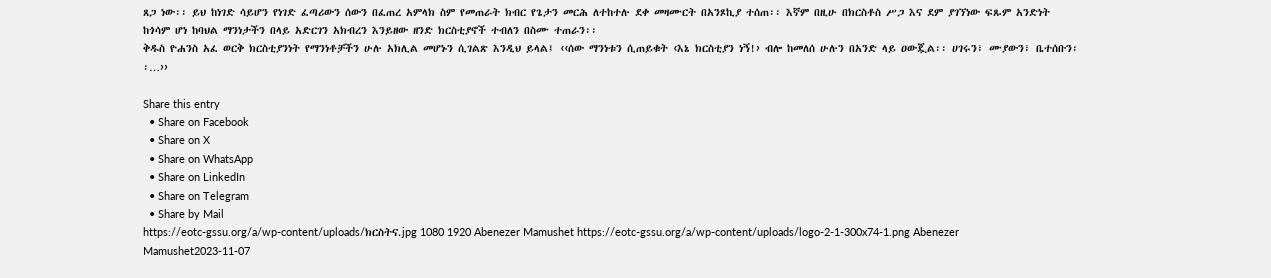ጸጋ ነው፡፡ ይህ ከነገድ ሳይሆን የነገድ ፈጣሪውን ሰውን በፈጠረ አምላክ ስም የመጠራት ክብር የጌታን መርሕ ለተከተሉ ደቀ መዛሙርት በአንጾኪያ ተሰጠ፡፡ እኛም በዚሁ በክርስቶስ ሥጋ እና ደም ያገኘነው ፍጹም አንድነት ከጎሳም ሆነ ከባህል ማንነታችን በላይ አድርገን አክብረን እንይዘው ዘንድ ክርስቲያኖች ተብለን በስሙ ተጠራን፡፡
ቅዱስ ዮሐንስ አፈ ወርቅ ክርስቲያንነት የማንነቶቻችን ሁሉ አክሊል መሆኑን ሲገልጽ እንዲህ ይላል፤ ‹‹ሰው ማንነቱን ሲጠይቁት ‹እኔ ክርስቲያን ነኝ!› ብሎ ከመለሰ ሁሉን በአንድ ላይ ዐውጇል፡፡ ሀገሩን፣ ሙያውን፣ ቤተሰቡን፡፡…››

Share this entry
  • Share on Facebook
  • Share on X
  • Share on WhatsApp
  • Share on LinkedIn
  • Share on Telegram
  • Share by Mail
https://eotc-gssu.org/a/wp-content/uploads/ክርስትና.jpg 1080 1920 Abenezer Mamushet https://eotc-gssu.org/a/wp-content/uploads/logo-2-1-300x74-1.png Abenezer Mamushet2023-11-07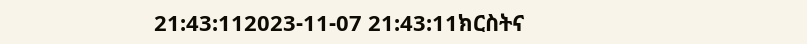21:43:112023-11-07 21:43:11ክርስትና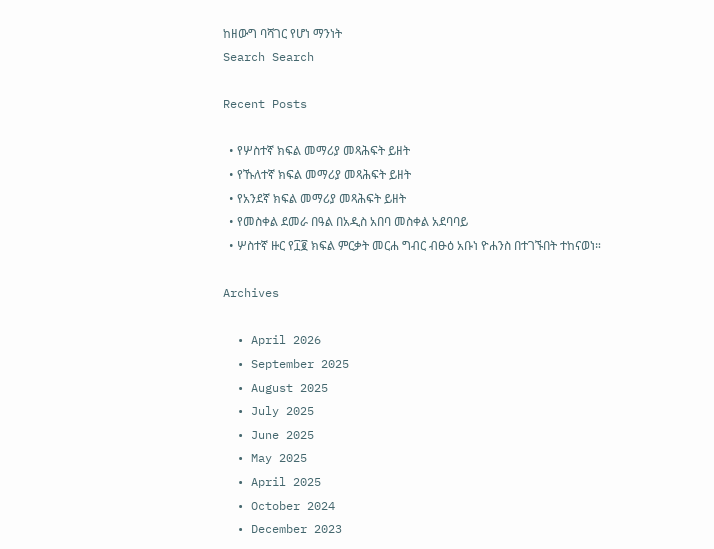ከዘውግ ባሻገር የሆነ ማንነት
Search Search

Recent Posts

  • የሦስተኛ ክፍል መማሪያ መጻሕፍት ይዘት
  • የኹለተኛ ክፍል መማሪያ መጻሕፍት ይዘት
  • የአንደኛ ክፍል መማሪያ መጻሕፍት ይዘት
  • የመስቀል ደመራ በዓል በአዲስ አበባ መስቀል አደባባይ
  • ሦስተኛ ዙር የ፲፪ ክፍል ምርቃት መርሐ ግብር ብፁዕ አቡነ ዮሐንስ በተገኙበት ተከናወነ።

Archives

  • April 2026
  • September 2025
  • August 2025
  • July 2025
  • June 2025
  • May 2025
  • April 2025
  • October 2024
  • December 2023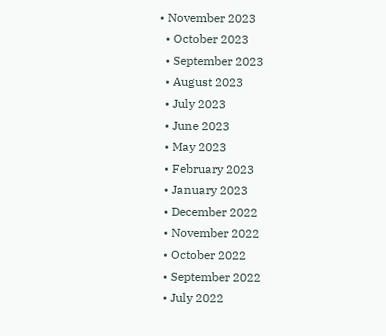• November 2023
  • October 2023
  • September 2023
  • August 2023
  • July 2023
  • June 2023
  • May 2023
  • February 2023
  • January 2023
  • December 2022
  • November 2022
  • October 2022
  • September 2022
  • July 2022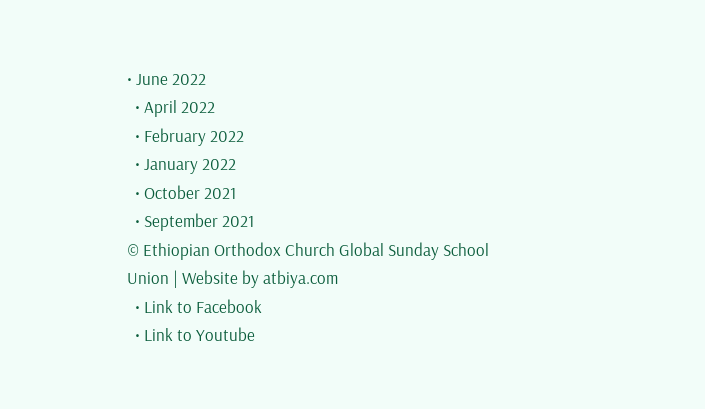• June 2022
  • April 2022
  • February 2022
  • January 2022
  • October 2021
  • September 2021
© Ethiopian Orthodox Church Global Sunday School Union | Website by atbiya.com
  • Link to Facebook
  • Link to Youtube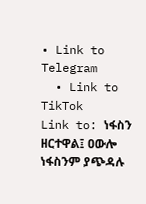• Link to Telegram
  • Link to TikTok
Link to: ነፋስን ዘርተዋል፤ ዐውሎ ነፋስንም ያጭዳሉ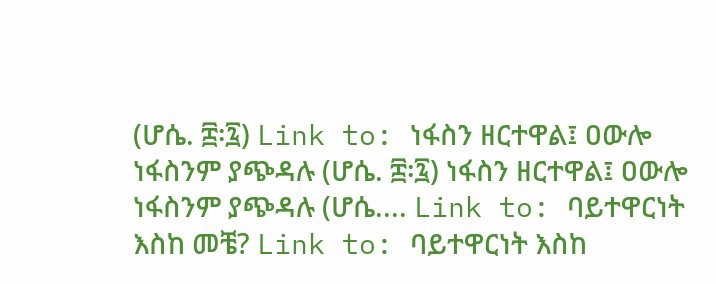(ሆሴ. ፰፡፯) Link to: ነፋስን ዘርተዋል፤ ዐውሎ ነፋስንም ያጭዳሉ (ሆሴ. ፰፡፯) ነፋስን ዘርተዋል፤ ዐውሎ ነፋስንም ያጭዳሉ (ሆሴ.... Link to: ባይተዋርነት እስከ መቼ? Link to: ባይተዋርነት እስከ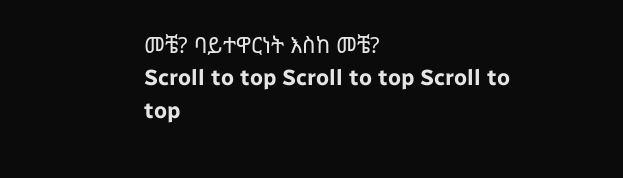መቼ? ባይተዋርነት እስከ መቼ?
Scroll to top Scroll to top Scroll to top